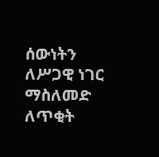ሰውነትን ለሥጋዊ ነገር ማስለመድ ለጥቂት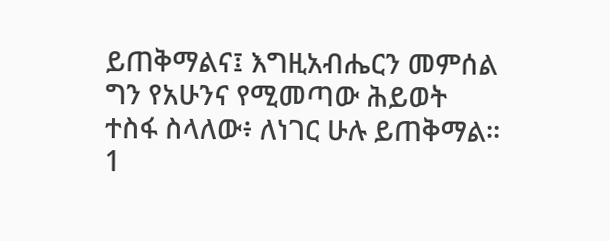ይጠቅማልና፤ እግዚአብሔርን መምሰል ግን የአሁንና የሚመጣው ሕይወት ተስፋ ስላለው፥ ለነገር ሁሉ ይጠቅማል።
1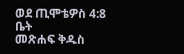ወደ ጢሞቴዎስ 4:8
ቤት
መጽሐፍ ቅዱስ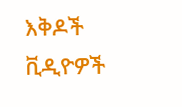እቅዶች
ቪዲዮዎች